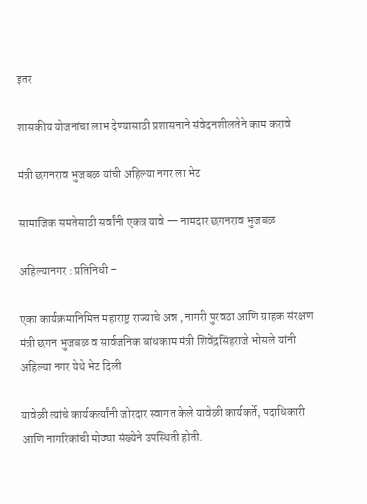इतर

शासकीय योजनांचा लाभ देण्यासाठी प्रशासनाने संवेदनशीलतेने काम करावे

मंत्री छगनराव भुजबळ यांची अहिल्या नगर ला भेट

सामाजिक समतेसाठी सर्वांनी एकत्र यावे — नामदार छगनराव भुजबळ

अहिल्यानगर : प्रतिनिधी –

एका कार्यक्रमानिमित्त महाराष्ट्र राज्याचे अन्न , नागरी पुरवठा आणि ग्राहक संरक्षण मंत्री छगन भुजबळ व सार्वजनिक बांधकाम मंत्री शिवेंद्रसिंहराजे भोसले यांनी अहिल्या नगर येथे भेट दिली

यावेळी त्यांचे कार्यकर्त्यांनी जोरदार स्वागत केले यावेळी कार्यकर्ते, पदाधिकारी आणि नागरिकांची मोठ्या संख्येने उपस्थिती होती.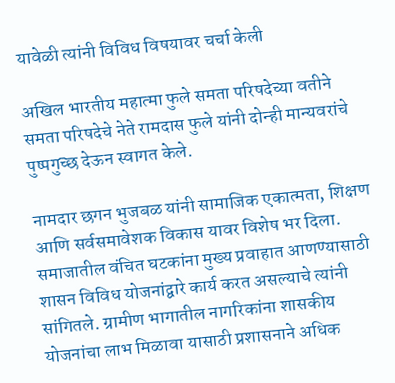यावेळी त्यांनी विविध विषयावर चर्चा केली

अखिल भारतीय महात्मा फुले समता परिषदेच्या वतीने समता परिषदेचे नेते रामदास फुले यांनी दोन्ही मान्यवरांचे पुष्पगुच्छ देऊन स्वागत केले.

नामदार छगन भुजबळ यांनी सामाजिक एकात्मता, शिक्षण आणि सर्वसमावेशक विकास यावर विशेष भर दिला. समाजातील वंचित घटकांना मुख्य प्रवाहात आणण्यासाठी शासन विविध योजनांद्वारे कार्य करत असल्याचे त्यांनी सांगितले. ग्रामीण भागातील नागरिकांना शासकीय योजनांचा लाभ मिळावा यासाठी प्रशासनाने अधिक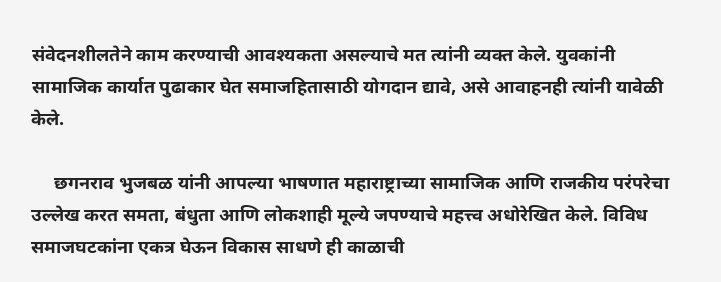संवेदनशीलतेने काम करण्याची आवश्यकता असल्याचे मत त्यांनी व्यक्त केले. युवकांनी सामाजिक कार्यात पुढाकार घेत समाजहितासाठी योगदान द्यावे, असे आवाहनही त्यांनी यावेळी केले.

     छगनराव भुजबळ यांनी आपल्या भाषणात महाराष्ट्राच्या सामाजिक आणि राजकीय परंपरेचा उल्लेख करत समता, बंधुता आणि लोकशाही मूल्ये जपण्याचे महत्त्व अधोरेखित केले. विविध समाजघटकांना एकत्र घेऊन विकास साधणे ही काळाची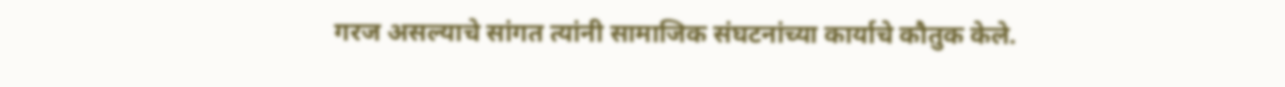गरज असल्याचे सांगत त्यांनी सामाजिक संघटनांच्या कार्याचे कौतुक केले.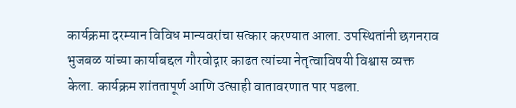कार्यक्रमा दरम्यान विविध मान्यवरांचा सत्कार करण्यात आला. उपस्थितांनी छगनराव भुजबळ यांच्या कार्याबद्दल गौरवोद्गार काढत त्यांच्या नेतृत्वाविषयी विश्वास व्यक्त केला. कार्यक्रम शांततापूर्ण आणि उत्साही वातावरणात पार पडला.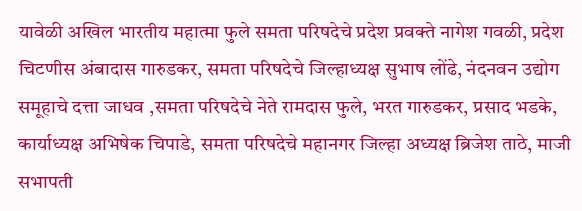यावेळी अखिल भारतीय महात्मा फुले समता परिषदेचे प्रदेश प्रवक्ते नागेश गवळी, प्रदेश चिटणीस अंबादास गारुडकर, समता परिषदेचे जिल्हाध्यक्ष सुभाष लोंढे, नंदनवन उद्योग समूहाचे दत्ता जाधव ,समता परिषदेचे नेते रामदास फुले, भरत गारुडकर, प्रसाद भडके, कार्याध्यक्ष अभिषेक चिपाडे, समता परिषदेचे महानगर जिल्हा अध्यक्ष ब्रिजेश ताठे, माजी सभापती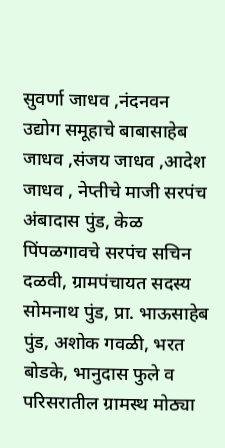सुवर्णा जाधव ,नंदनवन उद्योग समूहाचे बाबासाहेब जाधव ,संजय जाधव ,आदेश जाधव , नेप्तीचे माजी सरपंच अंबादास पुंड, केळ पिंपळगावचे सरपंच सचिन दळवी, ग्रामपंचायत सदस्य सोमनाथ पुंड, प्रा. भाऊसाहेब पुंड, अशोक गवळी, भरत बोडके, भानुदास फुले व परिसरातील ग्रामस्थ मोठ्या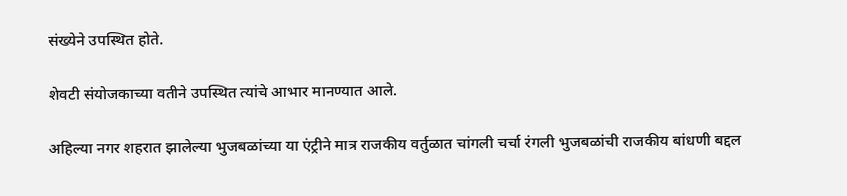संख्येने उपस्थित होते.

शेवटी संयोजकाच्या वतीने उपस्थित त्यांचे आभार मानण्यात आले.

अहिल्या नगर शहरात झालेल्या भुजबळांच्या या एंट्रीने मात्र राजकीय वर्तुळात चांगली चर्चा रंगली भुजबळांची राजकीय बांधणी बद्दल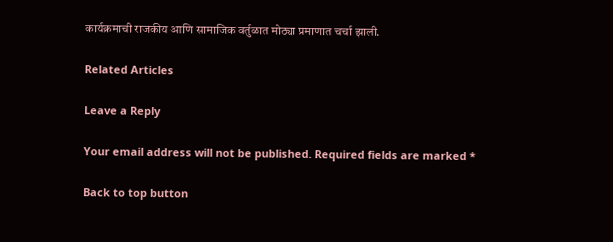कार्यक्रमाची राजकीय आणि सामाजिक वर्तुळात मोठ्या प्रमाणात चर्चा झाली.

Related Articles

Leave a Reply

Your email address will not be published. Required fields are marked *

Back to top button